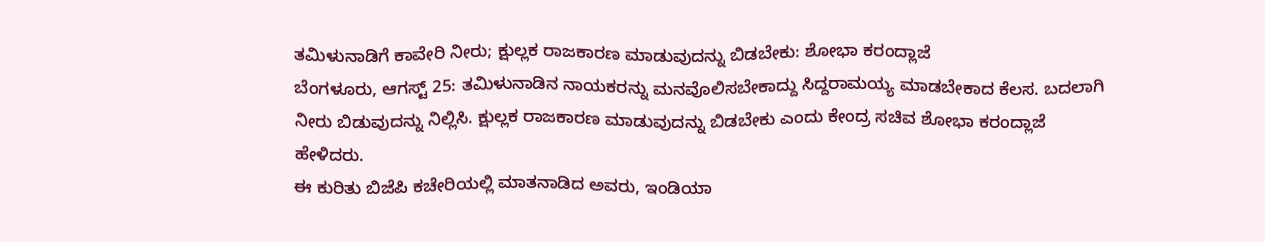ತಮಿಳುನಾಡಿಗೆ ಕಾವೇರಿ ನೀರು; ಕ್ಷುಲ್ಲಕ ರಾಜಕಾರಣ ಮಾಡುವುದನ್ನು ಬಿಡಬೇಕು: ಶೋಭಾ ಕರಂದ್ಲಾಜೆ
ಬೆಂಗಳೂರು, ಆಗಸ್ಟ್ 25: ತಮಿಳುನಾಡಿನ ನಾಯಕರನ್ನು ಮನವೊಲಿಸಬೇಕಾದ್ದು ಸಿದ್ದರಾಮಯ್ಯ ಮಾಡಬೇಕಾದ ಕೆಲಸ. ಬದಲಾಗಿ ನೀರು ಬಿಡುವುದನ್ನು ನಿಲ್ಲಿಸಿ. ಕ್ಷುಲ್ಲಕ ರಾಜಕಾರಣ ಮಾಡುವುದನ್ನು ಬಿಡಬೇಕು ಎಂದು ಕೇಂದ್ರ ಸಚಿವ ಶೋಭಾ ಕರಂದ್ಲಾಜೆ ಹೇಳಿದರು.
ಈ ಕುರಿತು ಬಿಜೆಪಿ ಕಚೇರಿಯಲ್ಲಿ ಮಾತನಾಡಿದ ಅವರು, ಇಂಡಿಯಾ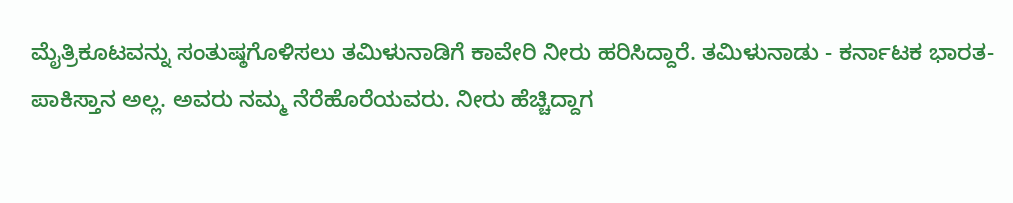ಮೈತ್ರಿಕೂಟವನ್ನು ಸಂತುಷ್ಠಗೊಳಿಸಲು ತಮಿಳುನಾಡಿಗೆ ಕಾವೇರಿ ನೀರು ಹರಿಸಿದ್ದಾರೆ. ತಮಿಳುನಾಡು - ಕರ್ನಾಟಕ ಭಾರತ-ಪಾಕಿಸ್ತಾನ ಅಲ್ಲ. ಅವರು ನಮ್ಮ ನೆರೆಹೊರೆಯವರು. ನೀರು ಹೆಚ್ಚಿದ್ದಾಗ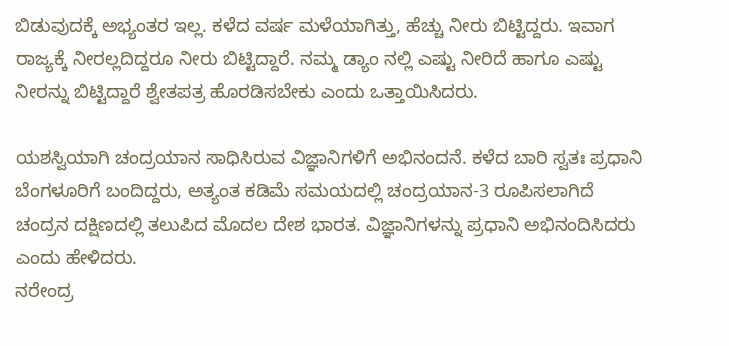ಬಿಡುವುದಕ್ಕೆ ಅಭ್ಯಂತರ ಇಲ್ಲ. ಕಳೆದ ವರ್ಷ ಮಳೆಯಾಗಿತ್ತು, ಹೆಚ್ಚು ನೀರು ಬಿಟ್ಟಿದ್ದರು. ಇವಾಗ ರಾಜ್ಯಕ್ಕೆ ನೀರಲ್ಲದಿದ್ದರೂ ನೀರು ಬಿಟ್ಟಿದ್ದಾರೆ. ನಮ್ಮ ಡ್ಯಾಂ ನಲ್ಲಿ ಎಷ್ಟು ನೀರಿದೆ ಹಾಗೂ ಎಷ್ಟು ನೀರನ್ನು ಬಿಟ್ಟಿದ್ದಾರೆ ಶ್ವೇತಪತ್ರ ಹೊರಡಿಸಬೇಕು ಎಂದು ಒತ್ತಾಯಿಸಿದರು.

ಯಶಸ್ವಿಯಾಗಿ ಚಂದ್ರಯಾನ ಸಾಧಿಸಿರುವ ವಿಜ್ಞಾನಿಗಳಿಗೆ ಅಭಿನಂದನೆ. ಕಳೆದ ಬಾರಿ ಸ್ವತಃ ಪ್ರಧಾನಿ ಬೆಂಗಳೂರಿಗೆ ಬಂದಿದ್ದರು, ಅತ್ಯಂತ ಕಡಿಮೆ ಸಮಯದಲ್ಲಿ ಚಂದ್ರಯಾನ-3 ರೂಪಿಸಲಾಗಿದೆ ಚಂದ್ರನ ದಕ್ಷಿಣದಲ್ಲಿ ತಲುಪಿದ ಮೊದಲ ದೇಶ ಭಾರತ. ವಿಜ್ಞಾನಿಗಳನ್ನು ಪ್ರಧಾನಿ ಅಭಿನಂದಿಸಿದರು ಎಂದು ಹೇಳಿದರು.
ನರೇಂದ್ರ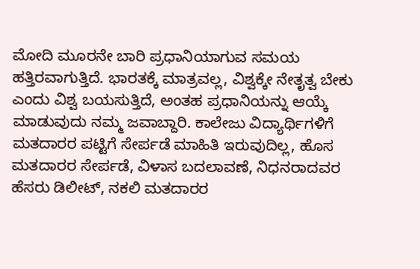ಮೋದಿ ಮೂರನೇ ಬಾರಿ ಪ್ರಧಾನಿಯಾಗುವ ಸಮಯ ಹತ್ತಿರವಾಗುತ್ತಿದೆ. ಭಾರತಕ್ಕೆ ಮಾತ್ರವಲ್ಲ, ವಿಶ್ವಕ್ಕೇ ನೇತೃತ್ವ ಬೇಕು ಎಂದು ವಿಶ್ವ ಬಯಸುತ್ತಿದೆ, ಅಂತಹ ಪ್ರಧಾನಿಯನ್ನು ಆಯ್ಕೆ ಮಾಡುವುದು ನಮ್ಮ ಜವಾಬ್ದಾರಿ. ಕಾಲೇಜು ವಿದ್ಯಾರ್ಥಿಗಳಿಗೆ ಮತದಾರರ ಪಟ್ಟಿಗೆ ಸೇರ್ಪಡೆ ಮಾಹಿತಿ ಇರುವುದಿಲ್ಲ, ಹೊಸ ಮತದಾರರ ಸೇರ್ಪಡೆ, ವಿಳಾಸ ಬದಲಾವಣೆ, ನಿಧನರಾದವರ ಹೆಸರು ಡಿಲೀಟ್, ನಕಲಿ ಮತದಾರರ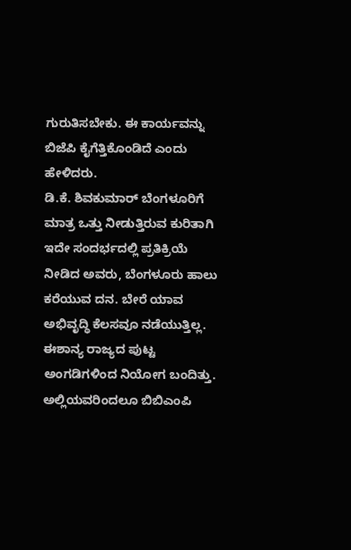ಗುರುತಿಸಬೇಕು. ಈ ಕಾರ್ಯವನ್ನು ಬಿಜೆಪಿ ಕೈಗೆತ್ತಿಕೊಂಡಿದೆ ಎಂದು ಹೇಳಿದರು.
ಡಿ.ಕೆ. ಶಿವಕುಮಾರ್ ಬೆಂಗಳೂರಿಗೆ ಮಾತ್ರ ಒತ್ತು ನೀಡುತ್ತಿರುವ ಕುರಿತಾಗಿ ಇದೇ ಸಂದರ್ಭದಲ್ಲಿ ಪ್ರತಿಕ್ರಿಯೆ ನೀಡಿದ ಅವರು, ಬೆಂಗಳೂರು ಹಾಲು ಕರೆಯುವ ದನ. ಬೇರೆ ಯಾವ ಅಭಿವೃದ್ಧಿ ಕೆಲಸವೂ ನಡೆಯುತ್ತಿಲ್ಲ. ಈಶಾನ್ಯ ರಾಜ್ಯದ ಪುಟ್ಟ ಅಂಗಡಿಗಳಿಂದ ನಿಯೋಗ ಬಂದಿತ್ತು. ಅಲ್ಲಿಯವರಿಂದಲೂ ಬಿಬಿಎಂಪಿ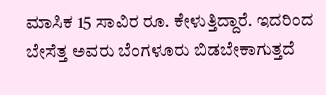ಮಾಸಿಕ 15 ಸಾವಿರ ರೂ. ಕೇಳುತ್ತಿದ್ದಾರೆ. ಇದರಿಂದ ಬೇಸೆತ್ತ ಅವರು ಬೆಂಗಳೂರು ಬಿಡಬೇಕಾಗುತ್ತದೆ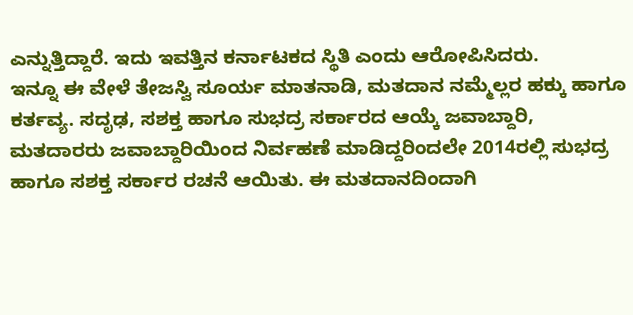ಎನ್ನುತ್ತಿದ್ದಾರೆ. ಇದು ಇವತ್ತಿನ ಕರ್ನಾಟಕದ ಸ್ಥಿತಿ ಎಂದು ಆರೋಪಿಸಿದರು.
ಇನ್ನೂ ಈ ವೇಳೆ ತೇಜಸ್ವಿ ಸೂರ್ಯ ಮಾತನಾಡಿ, ಮತದಾನ ನಮ್ಮೆಲ್ಲರ ಹಕ್ಕು ಹಾಗೂ ಕರ್ತವ್ಯ. ಸದೃಢ, ಸಶಕ್ತ ಹಾಗೂ ಸುಭದ್ರ ಸರ್ಕಾರದ ಆಯ್ಕೆ ಜವಾಬ್ದಾರಿ, ಮತದಾರರು ಜವಾಬ್ದಾರಿಯಿಂದ ನಿರ್ವಹಣೆ ಮಾಡಿದ್ದರಿಂದಲೇ 2014ರಲ್ಲಿ ಸುಭದ್ರ ಹಾಗೂ ಸಶಕ್ತ ಸರ್ಕಾರ ರಚನೆ ಆಯಿತು. ಈ ಮತದಾನದಿಂದಾಗಿ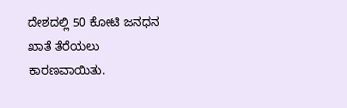ದೇಶದಲ್ಲಿ 50 ಕೋಟಿ ಜನಧನ ಖಾತೆ ತೆರೆಯಲು ಕಾರಣವಾಯಿತು.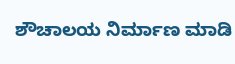ಶೌಚಾಲಯ ನಿರ್ಮಾಣ ಮಾಡಿ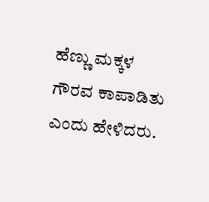ಹೆಣ್ಣು ಮಕ್ಕಳ ಗೌರವ ಕಾಪಾಡಿತು ಎಂದು ಹೇಳಿದರು.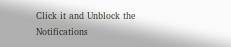Click it and Unblock the Notifications